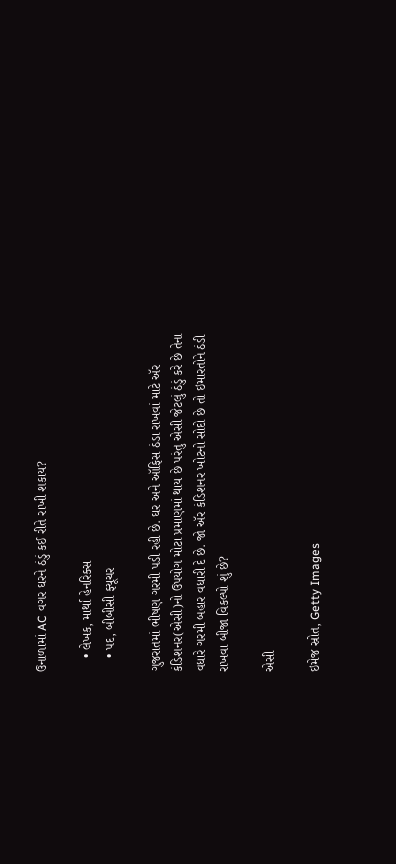ઉનાળામાં AC વગર ઘરને ઠંડું કઈ રીતે રાખી શકાય?

    • લેખક, માર્થા હેનરિક્સ
    • પદ, બીબીસી ફ્યૂચર

ગુજરાતમાં ભીષણ ગરમી પડી રહી છે. ઘર અને ઑફિસ ઠંડા રાખવાં માટે ઍર કંડિશનર(એસી)નો ઉપયોગ મોટા પ્રમાણમાં થાય છે પરંતુ એસી જેટલું ઠંડું કરે છે તેના વધારે ગરમી બહાર વધારી દે છે. જો ઍર કંડિશનર ખોટનો સોદો છે તો ઇમારતોને ઠંડી રાખવા બીજા વિકલ્પો શું છે?

એસી

ઇમેજ સ્રોત, Getty Images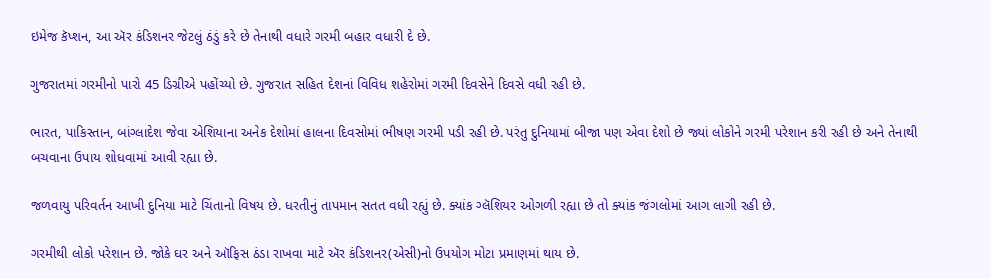ઇમેજ કૅપ્શન, આ ઍર કંડિશનર જેટલું ઠંડું કરે છે તેનાથી વધારે ગરમી બહાર વધારી દે છે.

ગુજરાતમાં ગરમીનો પારો 45 ડિગ્રીએ પહોંચ્યો છે. ગુજરાત સહિત દેશનાં વિવિધ શહેરોમાં ગરમી દિવસેને દિવસે વધી રહી છે.

ભારત, પાકિસ્તાન, બાંગ્લાદેશ જેવા એશિયાના અનેક દેશોમાં હાલના દિવસોમાં ભીષણ ગરમી પડી રહી છે. પરંતુ દુનિયામાં બીજા પણ એવા દેશો છે જ્યાં લોકોને ગરમી પરેશાન કરી રહી છે અને તેનાથી બચવાના ઉપાય શોધવામાં આવી રહ્યા છે.

જળવાયુ પરિવર્તન આખી દુનિયા માટે ચિંતાનો વિષય છે. ધરતીનું તાપમાન સતત વધી રહ્યું છે. ક્યાંક ગ્લૅશિયર ઓગળી રહ્યા છે તો ક્યાંક જંગલોમાં આગ લાગી રહી છે.

ગરમીથી લોકો પરેશાન છે. જોકે ઘર અને ઑફિસ ઠંડા રાખવા માટે ઍર કંડિશનર(એસી)નો ઉપયોગ મોટા પ્રમાણમાં થાય છે.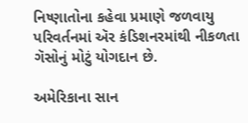નિષ્ણાતોના કહેવા પ્રમાણે જળવાયુ પરિવર્તનમાં ઍર કંડિશનરમાંથી નીકળતા ગૅસોનું મોટું યોગદાન છે.

અમેરિકાના સાન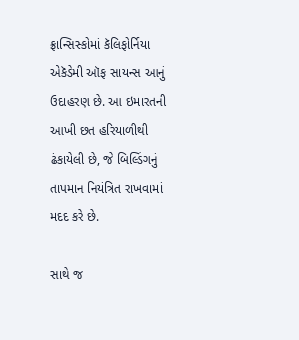ફ્રાન્સિસ્કોમાં કૅલિફોર્નિયા એકૅડેમી ઑફ સાયન્સ આનું ઉદાહરણ છે. આ ઇમારતની આખી છત હરિયાળીથી ઢંકાયેલી છે, જે બિલ્ડિંગનું તાપમાન નિયંત્રિત રાખવામાં મદદ કરે છે.

સાથે જ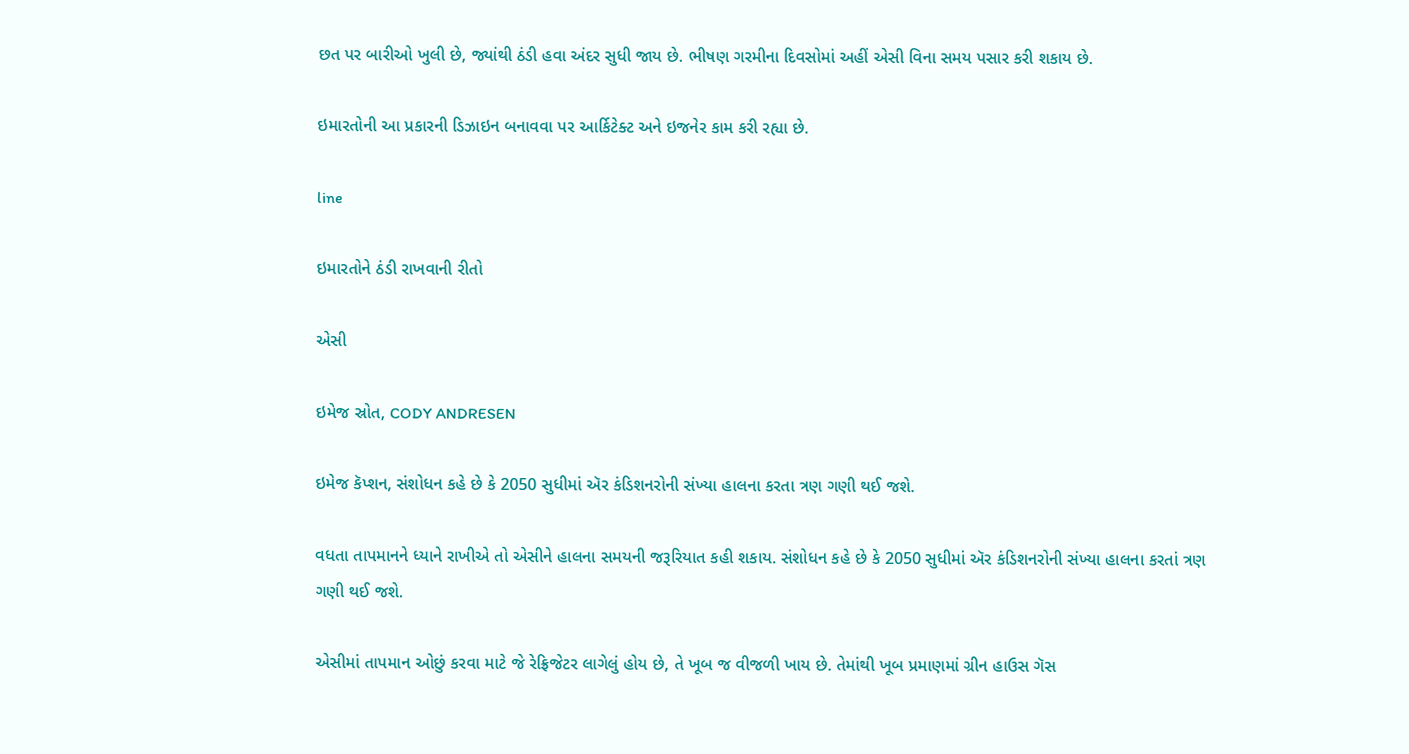છત પર બારીઓ ખુલી છે, જ્યાંથી ઠંડી હવા અંદર સુધી જાય છે. ભીષણ ગરમીના દિવસોમાં અહીં એસી વિના સમય પસાર કરી શકાય છે.

ઇમારતોની આ પ્રકારની ડિઝાઇન બનાવવા પર આર્કિટેક્ટ અને ઇજનેર કામ કરી રહ્યા છે.

line

ઇમારતોને ઠંડી રાખવાની રીતો

એસી

ઇમેજ સ્રોત, CODY ANDRESEN

ઇમેજ કૅપ્શન, સંશોધન કહે છે કે 2050 સુધીમાં ઍર કંડિશનરોની સંખ્યા હાલના કરતા ત્રણ ગણી થઈ જશે.

વધતા તાપમાનને ધ્યાને રાખીએ તો એસીને હાલના સમયની જરૂરિયાત કહી શકાય. સંશોધન કહે છે કે 2050 સુધીમાં ઍર કંડિશનરોની સંખ્યા હાલના કરતાં ત્રણ ગણી થઈ જશે.

એસીમાં તાપમાન ઓછું કરવા માટે જે રેફ્રિજેટર લાગેલું હોય છે, તે ખૂબ જ વીજળી ખાય છે. તેમાંથી ખૂબ પ્રમાણમાં ગ્રીન હાઉસ ગૅસ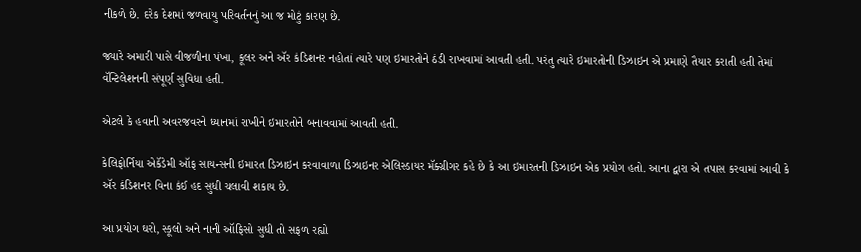નીકળે છે. દરેક દેશમાં જળવાયુ પરિવર્તનનું આ જ મોટું કારણ છે.

જ્યારે અમારી પાસે વીજળીના પંખા, કૂલર અને ઍર કંડિશનર નહોતાં ત્યારે પણ ઇમારતોને ઠંડી રાખવામાં આવતી હતી. પરંતુ ત્યારે ઇમારતોની ડિઝાઇન એ પ્રમાણે તૈયાર કરાતી હતી તેમાં વૅન્ટિલેશનની સંપૂર્ણ સુવિધા હતી.

એટલે કે હવાની અવરજવરને ધ્યાનમાં રાખીને ઇમારતોને બનાવવામાં આવતી હતી.

કેલિફોર્નિયા એકૅડેમી ઑફ સાયન્સની ઇમારત ડિઝાઇન કરવાવાળા ડિઝાઇનર એલિસ્ડાયર મૅક્ગ્રીગર કહે છે કે આ ઇમારતની ડિઝાઇન એક પ્રયોગ હતો. આના દ્વારા એ તપાસ કરવામાં આવી કે ઍર કંડિશનર વિના કંઈ હદ સુધી ચલાવી શકાય છે.

આ પ્રયોગ ઘરો, સ્કૂલો અને નાની ઑફિસો સુધી તો સફળ રહ્યો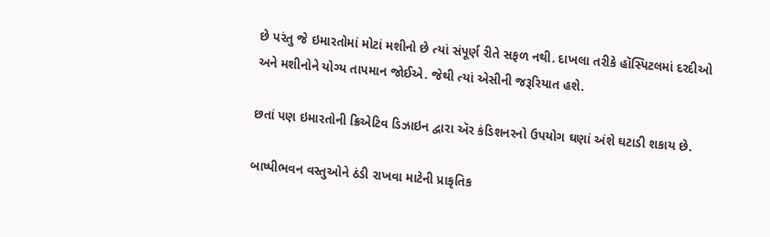છે પરંતુ જે ઇમારતોમાં મોટાં મશીનો છે ત્યાં સંપૂર્ણ રીતે સફળ નથી. દાખલા તરીકે હૉસ્પિટલમાં દરદીઓ અને મશીનોને યોગ્ય તાપમાન જોઈએ. જેથી ત્યાં એસીની જરૂરિયાત હશે.

છતાં પણ ઇમારતોની ક્રિએટિવ ડિઝાઇન દ્વારા ઍર કંડિશનરનો ઉપયોગ ઘણાં અંશે ઘટાડી શકાય છે.

બાષ્પીભવન વસ્તુઓને ઠંડી રાખવા માટેની પ્રાકૃતિક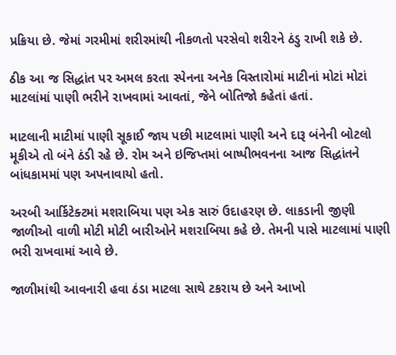પ્રક્રિયા છે. જેમાં ગરમીમાં શરીરમાંથી નીકળતો પરસેવો શરીરને ઠંડુ રાખી શકે છે.

ઠીક આ જ સિદ્ધાંત પર અમલ કરતા સ્પેનના અનેક વિસ્તારોમાં માટીનાં મોટાં મોટાં માટલાંમાં પાણી ભરીને રાખવામાં આવતાં, જેને બોતિજો કહેતાં હતાં.

માટલાની માટીમાં પાણી સૂકાઈ જાય પછી માટલામાં પાણી અને દારૂ બંનેની બોટલો મૂકીએ તો બંને ઠંડી રહે છે. રોમ અને ઇજિપ્તમાં બાષ્પીભવનના આજ સિદ્ધાંતને બાંધકામમાં પણ અપનાવાયો હતો.

અરબી આર્કિટેક્ટમાં મશરાબિયા પણ એક સારું ઉદાહરણ છે. લાકડાની જીણી જાળીઓ વાળી મોટી મોટી બારીઓને મશરાબિયા કહે છે. તેમની પાસે માટલામાં પાણી ભરી રાખવામાં આવે છે.

જાળીમાંથી આવનારી હવા ઠંડા માટલા સાથે ટકરાય છે અને આખો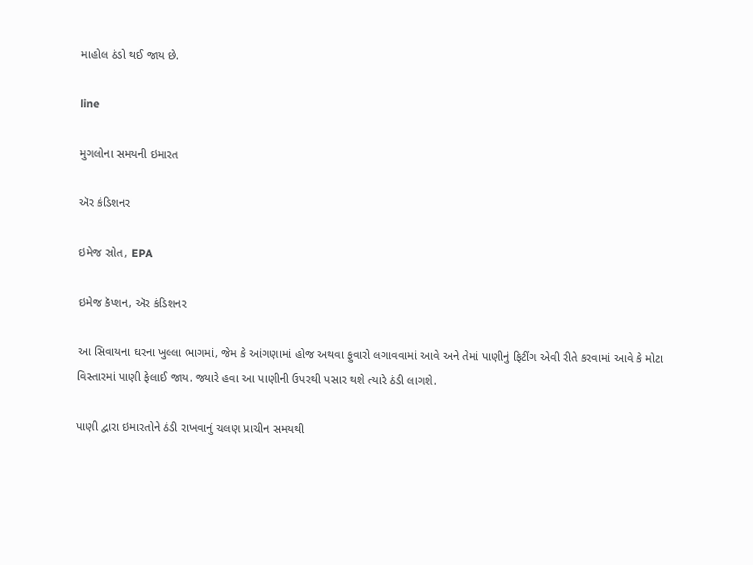માહોલ ઠંડો થઈ જાય છે.

line

મુગલોના સમયની ઇમારત

ઍર કંડિશનર

ઇમેજ સ્રોત, EPA

ઇમેજ કૅપ્શન, ઍર કંડિશનર

આ સિવાયના ઘરના ખુલ્લા ભાગમાં, જેમ કે આંગણામાં હોજ અથવા ફુવારો લગાવવામાં આવે અને તેમાં પાણીનું ફિટીંગ એવી રીતે કરવામાં આવે કે મોટા વિસ્તારમાં પાણી ફેલાઈ જાય. જ્યારે હવા આ પાણીની ઉપરથી પસાર થશે ત્યારે ઠંડી લાગશે.

પાણી દ્વારા ઇમારતોને ઠંડી રાખવાનું ચલણ પ્રાચીન સમયથી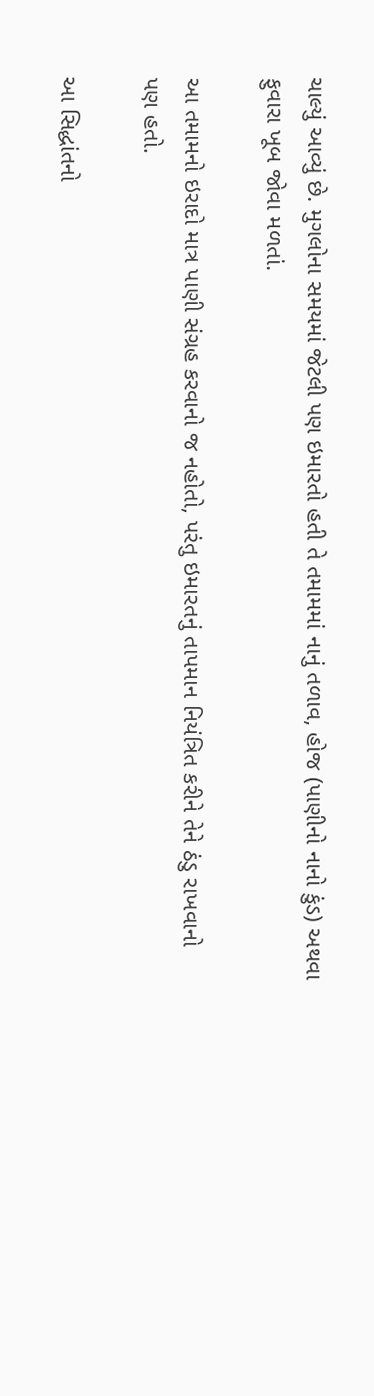ચાલ્યું આવ્યું છે. મુગલોના સમયમાં જેટલી પણ ઇમારતો હતી તે તમામમાં નાનું તળાવ, હોજ (પાણીનો નાનો કુંડ) અથવા ફુવારા ખૂબ જોવા મળતાં.

આ તમામનો ઇરાદો માત્ર પાણી સંગ્રહ કરવાનો જ નહોતો, પરંતુ ઇમારતનું તાપમાન નિયંત્રિત કરીને તેને ઠંડુ રાખવાનો પણ હતો.

આ સિદ્ધાંતનો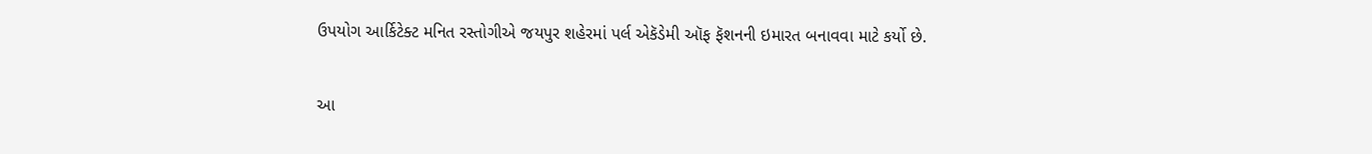ઉપયોગ આર્કિટેક્ટ મનિત રસ્તોગીએ જયપુર શહેરમાં પર્લ એકૅડેમી ઑફ ફૅશનની ઇમારત બનાવવા માટે કર્યો છે.

આ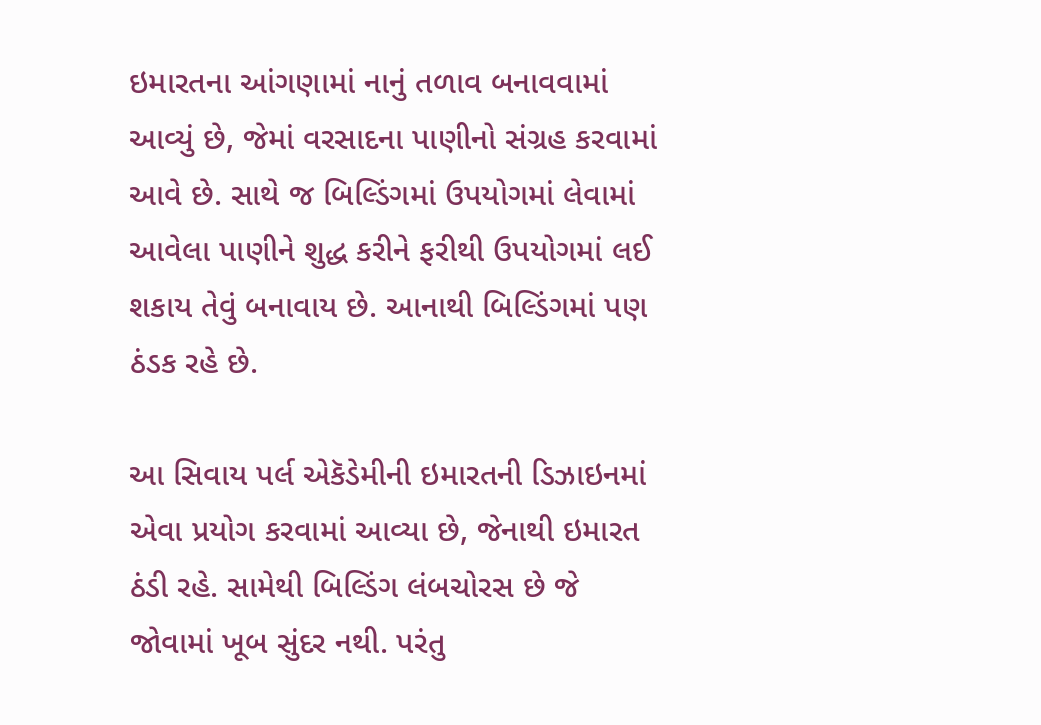ઇમારતના આંગણામાં નાનું તળાવ બનાવવામાં આવ્યું છે, જેમાં વરસાદના પાણીનો સંગ્રહ કરવામાં આવે છે. સાથે જ બિલ્ડિંગમાં ઉપયોગમાં લેવામાં આવેલા પાણીને શુદ્ધ કરીને ફરીથી ઉપયોગમાં લઈ શકાય તેવું બનાવાય છે. આનાથી બિલ્ડિંગમાં પણ ઠંડક રહે છે.

આ સિવાય પર્લ એકૅડેમીની ઇમારતની ડિઝાઇનમાં એવા પ્રયોગ કરવામાં આવ્યા છે, જેનાથી ઇમારત ઠંડી રહે. સામેથી બિલ્ડિંગ લંબચોરસ છે જે જોવામાં ખૂબ સુંદર નથી. પરંતુ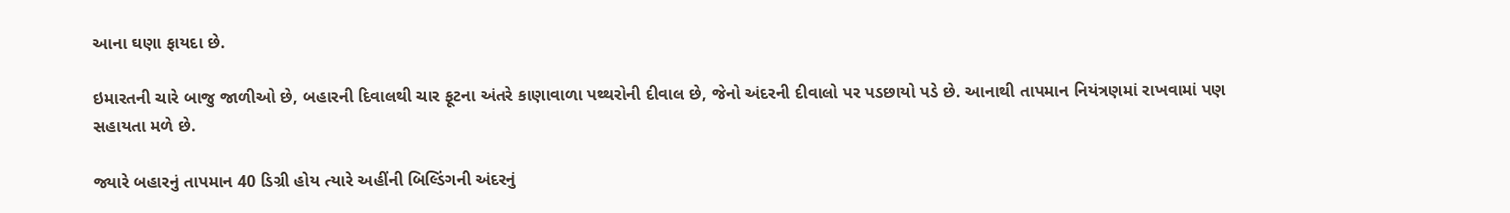આના ઘણા ફાયદા છે.

ઇમારતની ચારે બાજુ જાળીઓ છે, બહારની દિવાલથી ચાર ફૂટના અંતરે કાણાવાળા પથ્થરોની દીવાલ છે, જેનો અંદરની દીવાલો પર પડછાયો પડે છે. આનાથી તાપમાન નિયંત્રણમાં રાખવામાં પણ સહાયતા મળે છે.

જ્યારે બહારનું તાપમાન 40 ડિગ્રી હોય ત્યારે અહીંની બિલ્ડિંગની અંદરનું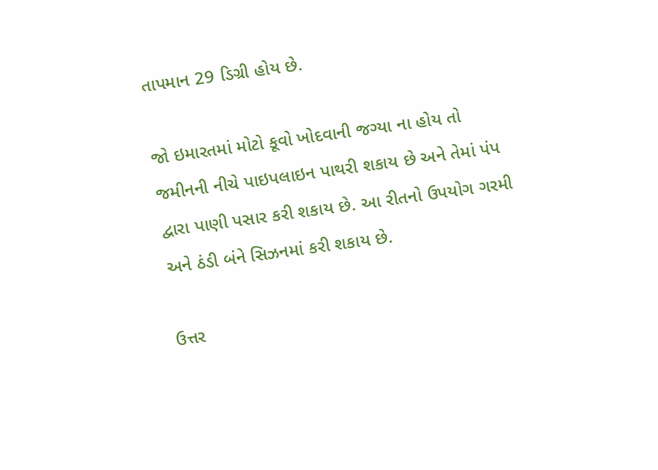તાપમાન 29 ડિગ્રી હોય છે.

જો ઇમારતમાં મોટો કૂવો ખોદવાની જગ્યા ના હોય તો જમીનની નીચે પાઇપલાઇન પાથરી શકાય છે અને તેમાં પંપ દ્વારા પાણી પસાર કરી શકાય છે. આ રીતનો ઉપયોગ ગરમી અને ઠંડી બંને સિઝનમાં કરી શકાય છે.

ઉત્તર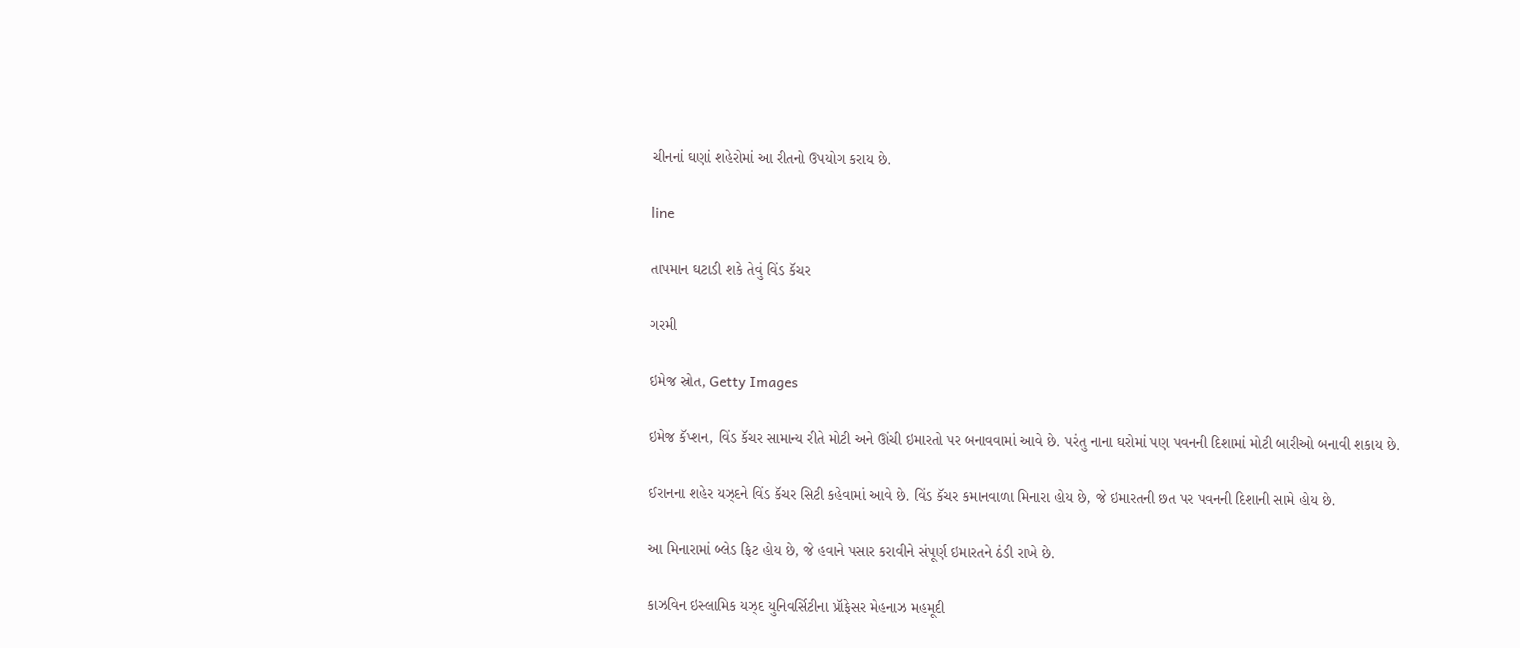ચીનનાં ઘણાં શહેરોમાં આ રીતનો ઉપયોગ કરાય છે.

line

તાપમાન ઘટાડી શકે તેવું વિંડ કૅચર

ગરમી

ઇમેજ સ્રોત, Getty Images

ઇમેજ કૅપ્શન, વિંડ કૅચર સામાન્ય રીતે મોટી અને ઊંચી ઇમારતો પર બનાવવામાં આવે છે. પરંતુ નાના ઘરોમાં પણ પવનની દિશામાં મોટી બારીઓ બનાવી શકાય છે.

ઈરાનના શહેર યઝ્દને વિંડ કૅચર સિટી કહેવામાં આવે છે. વિંડ કૅચર કમાનવાળા મિનારા હોય છે, જે ઇમારતની છત પર પવનની દિશાની સામે હોય છે.

આ મિનારામાં બ્લેડ ફિટ હોય છે, જે હવાને પસાર કરાવીને સંપૂર્ણ ઇમારતને ઠંડી રાખે છે.

કાઝવિન ઇસ્લામિક યઝ્દ યુનિવર્સિટીના પ્રૉફેસર મેહનાઝ મહમૂદી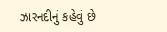ઝારનદીનું કહેવું છે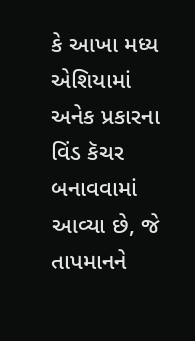કે આખા મધ્ય એશિયામાં અનેક પ્રકારના વિંડ કૅચર બનાવવામાં આવ્યા છે, જે તાપમાનને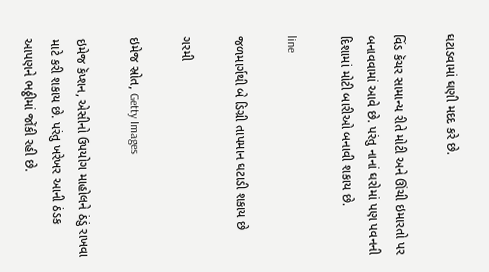ઘટાડવામાં ઘણી મદદ કરે છે.

વિંડ કૅચર સામાન્ય રીતે મોટી અને ઊંચી ઇમારતો પર બનાવવામાં આવે છે. પરંતુ નાનાં ઘરોમાં પણ પવનની દિશામાં મોટી બારીઓ બનાવી શકાય છે.

line

જળમાર્ગથી બે ડિગ્રી તાપમાન ઘટાડી શકાય છે

ગરમી

ઇમેજ સ્રોત, Getty Images

ઇમેજ કૅપ્શન, એસીનો ઉપયોગ માહોલને ઠંડું રાખવા માટે કરી શકાય છે. પરંતુ ખરેખર આની ઠંડક આપણને ભઠ્ઠીમાં જોંકી રહી છે.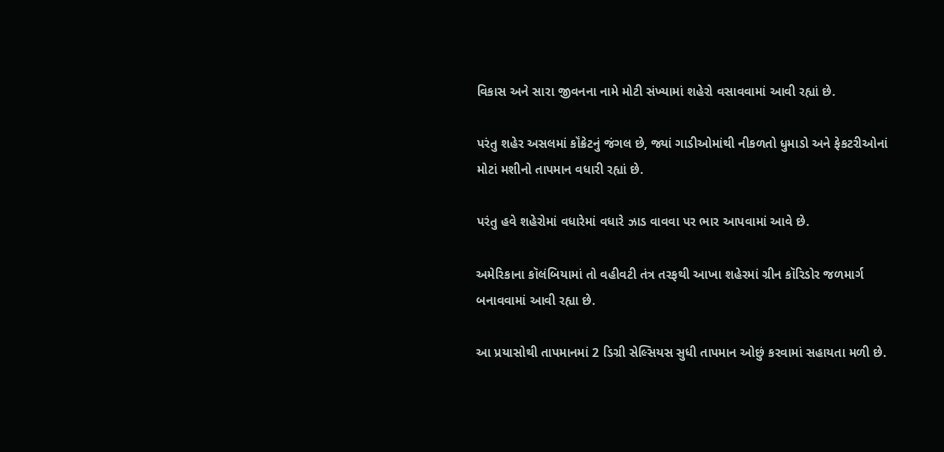વિકાસ અને સારા જીવનના નામે મોટી સંખ્યામાં શહેરો વસાવવામાં આવી રહ્યાં છે.

પરંતુ શહેર અસલમાં કૉંક્રેટનું જંગલ છે, જ્યાં ગાડીઓમાંથી નીકળતો ધુમાડો અને ફેકટરીઓનાં મોટાં મશીનો તાપમાન વધારી રહ્યાં છે.

પરંતુ હવે શહેરોમાં વધારેમાં વધારે ઝાડ વાવવા પર ભાર આપવામાં આવે છે.

અમેરિકાના કૉલંબિયામાં તો વહીવટી તંત્ર તરફથી આખા શહેરમાં ગ્રીન કૉરિડોર જળમાર્ગ બનાવવામાં આવી રહ્યા છે.

આ પ્રયાસોથી તાપમાનમાં 2 ડિગ્રી સેલ્સિયસ સુધી તાપમાન ઓછું કરવામાં સહાયતા મળી છે.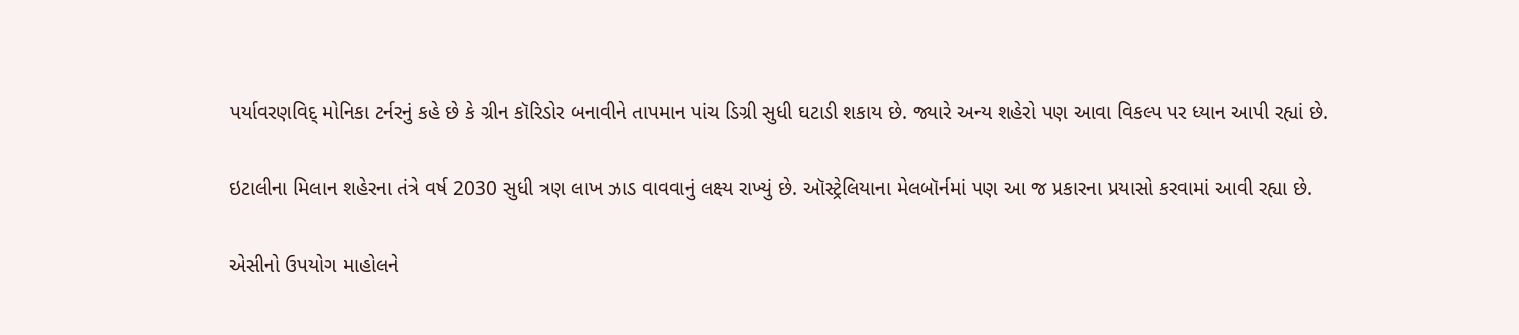પર્યાવરણવિદ્ મોનિકા ટર્નરનું કહે છે કે ગ્રીન કૉરિડોર બનાવીને તાપમાન પાંચ ડિગ્રી સુધી ઘટાડી શકાય છે. જ્યારે અન્ય શહેરો પણ આવા વિકલ્પ પર ધ્યાન આપી રહ્યાં છે.

ઇટાલીના મિલાન શહેરના તંત્રે વર્ષ 2030 સુધી ત્રણ લાખ ઝાડ વાવવાનું લક્ષ્ય રાખ્યું છે. ઑસ્ટ્રેલિયાના મેલબૉર્નમાં પણ આ જ પ્રકારના પ્રયાસો કરવામાં આવી રહ્યા છે.

એસીનો ઉપયોગ માહોલને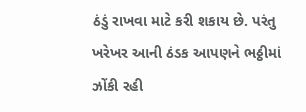ઠંડું રાખવા માટે કરી શકાય છે. પરંતુ ખરેખર આની ઠંડક આપણને ભઠ્ઠીમાં ઝોંકી રહી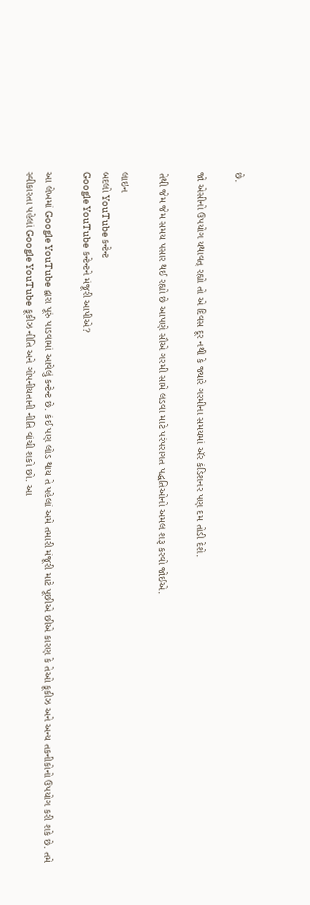છે.

જો એસીનો ઉપયોગ યથાવત્ રહ્યો તો એ દિવસ દૂર નથી કે જ્યારે ગરમીના સમયમાં ઍર કંડિશનર પણ દમ તોડી દેશે.

તેથી જેમ જેમ સમય પસાર થઈ રહ્યો છે આપણે સૌએ ગરમી સામે લડવા માટે પરંપરાગત પદ્ધતિઓનો અમલ શરૂ કરવો જોઈએ.

લાઇન
બદલો YouTube કન્ટેન્ટ
Google YouTube કન્ટેન્ટને મંજૂરી આપીએ?

આ લેખમાં Google YouTube દ્વારા પૂરું પાડવામાં આવેલું કન્ટેન્ટ છે. કંઈ પણ લોડ થાય તે પહેલાં અમે તમારી મંજૂરી માટે પૂછીએ છીએ કારણ કે તેઓ કૂકીઝ અને અન્ય તકનીકોનો ઉપયોગ કરી શકે છે. તમે સ્વીકારતા પહેલાં Google YouTube કૂકીઝ નીતિ અને ગોપનીયતાની નીતિ વાંચી શકો છો. આ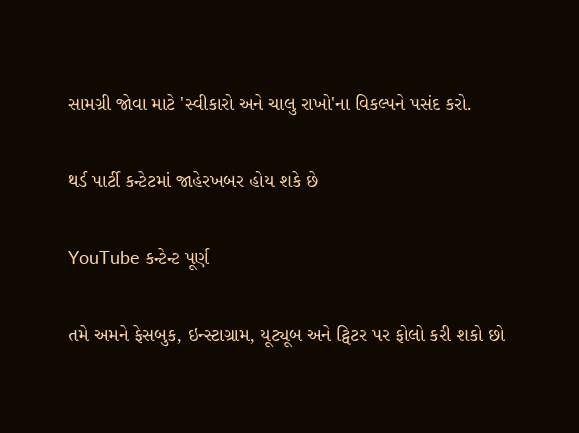સામગ્રી જોવા માટે 'સ્વીકારો અને ચાલુ રાખો'ના વિકલ્પને પસંદ કરો.

થર્ડ પાર્ટી કન્ટેટમાં જાહેરખબર હોય શકે છે

YouTube કન્ટેન્ટ પૂર્ણ

તમે અમને ફેસબુક, ઇન્સ્ટાગ્રામ, યૂટ્યૂબ અને ટ્વિટર પર ફોલો કરી શકો છો